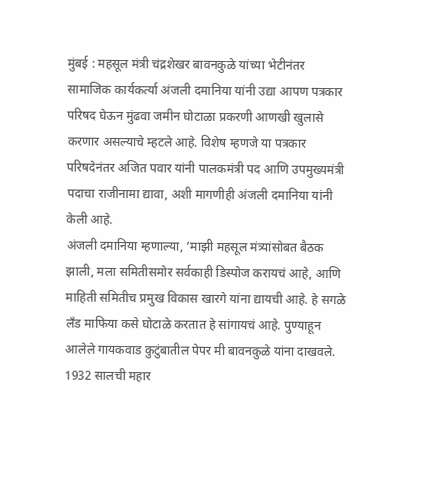मुंबई : महसूल मंत्री चंद्रशेखर बावनकुळे यांच्या भेटीनंतर सामाजिक कार्यकर्त्या अंजली दमानिया यांनी उद्या आपण पत्रकार परिषद घेऊन मुंढवा जमीन घोटाळा प्रकरणी आणखी खुलासे करणार असल्याचे म्हटले आहे. विशेष म्हणजे या पत्रकार परिषदेनंतर अजित पवार यांनी पालकमंत्री पद आणि उपमुख्यमंत्री पदाचा राजीनामा द्यावा, अशी मागणीही अंजली दमानिया यांनी केली आहे.
अंजली दमानिया म्हणाल्या, ‘माझी महसूल मंत्र्यांसोबत बैठक झाली, मला समितीसमोर सर्वकाही डिस्पोज करायचं आहे, आणि माहिती समितीच प्रमुख विकास खारगे यांना द्यायची आहे. हे सगळे लँड माफिया कसे घोटाळे करतात हे सांगायचं आहे. पुण्याहून आलेले गायकवाड कुटुंबातील पेपर मी बावनकुळे यांना दाखवले. 1932 सालची महार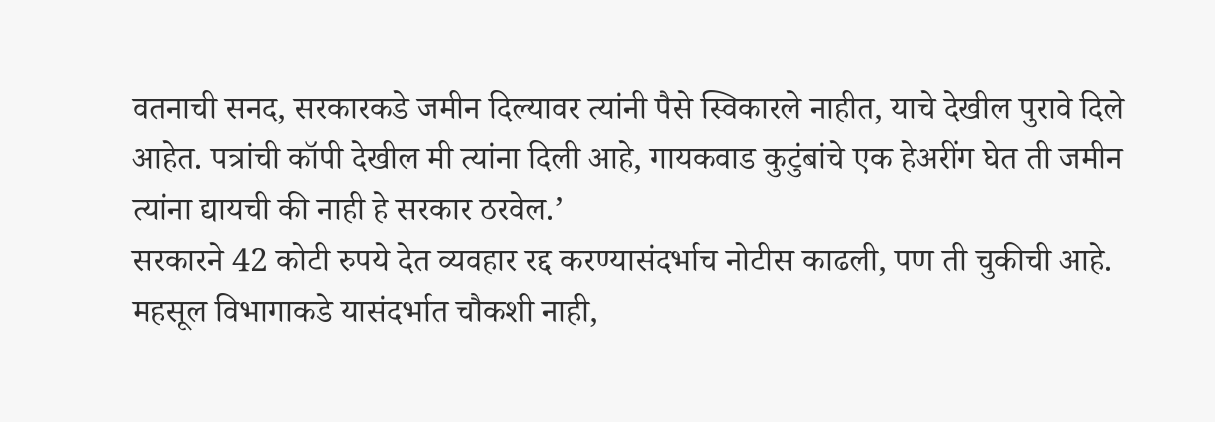वतनाची सनद, सरकारकडे जमीन दिल्यावर त्यांनी पैसे स्विकारले नाहीत, याचे देखील पुरावे दिले आहेत. पत्रांची कॉपी देखील मी त्यांना दिली आहे, गायकवाड कुटुंबांचे एक हेअरींग घेत ती जमीन त्यांना द्यायची की नाही हे सरकार ठरवेल.’
सरकारने 42 कोटी रुपये देत व्यवहार रद्द करण्यासंदर्भाच नोटीस काढली, पण ती चुकीची आहे. महसूल विभागाकडे यासंदर्भात चौकशी नाही,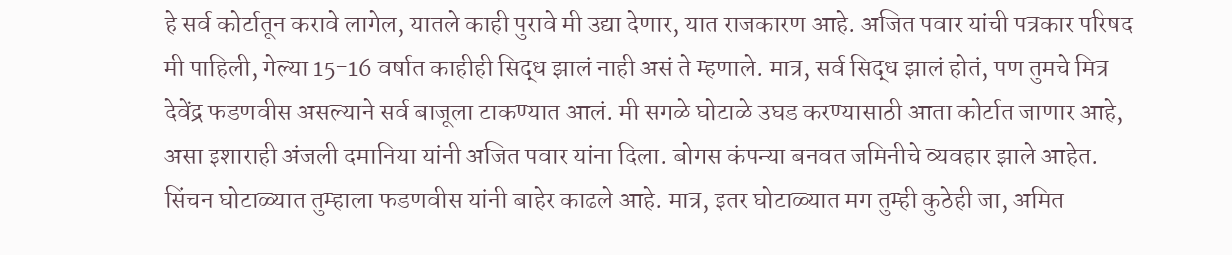हे सर्व कोर्टातून करावे लागेल, यातले काही पुरावे मी उद्या देणार, यात राजकारण आहे. अजित पवार यांची पत्रकार परिषद मी पाहिली, गेल्या 15-16 वर्षात काहीही सिद्ध झालं नाही असं ते म्हणाले. मात्र, सर्व सिद्ध झालं होतं, पण तुमचे मित्र देवेंद्र फडणवीस असल्याने सर्व बाजूला टाकण्यात आलं. मी सगळे घोटाळे उघड करण्यासाठी आता कोर्टात जाणार आहे, असा इशाराही अंजली दमानिया यांनी अजित पवार यांना दिला. बोगस कंपन्या बनवत जमिनीचे व्यवहार झाले आहेत. सिंचन घोटाळ्यात तुम्हाला फडणवीस यांनी बाहेर काढले आहे. मात्र, इतर घोटाळ्यात मग तुम्ही कुठेही जा, अमित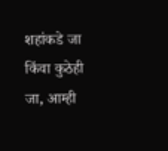शहांकडे जा किंवा कुठेही जा, आम्ही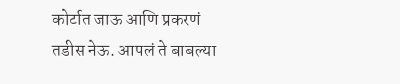कोर्टात जाऊ आणि प्रकरणं तडीस नेऊ. आपलं ते बाबल्या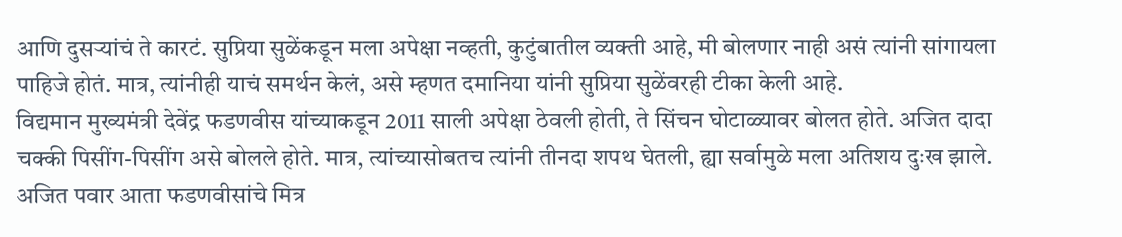आणि दुसऱ्यांचं ते कारटं. सुप्रिया सुळेंकडून मला अपेक्षा नव्हती, कुटुंबातील व्यक्ती आहे, मी बोलणार नाही असं त्यांनी सांगायला पाहिजे होतं. मात्र, त्यांनीही याचं समर्थन केलं, असे म्हणत दमानिया यांनी सुप्रिया सुळेंवरही टीका केली आहे.
विद्यमान मुख्यमंत्री देवेंद्र फडणवीस यांच्याकडून 2011 साली अपेक्षा ठेवली होती, ते सिंचन घोटाळ्यावर बोलत होते. अजित दादा चक्की पिसींग-पिसींग असे बोलले होते. मात्र, त्यांच्यासोबतच त्यांनी तीनदा शपथ घेतली, ह्या सर्वामुळे मला अतिशय दुःख झाले. अजित पवार आता फडणवीसांचे मित्र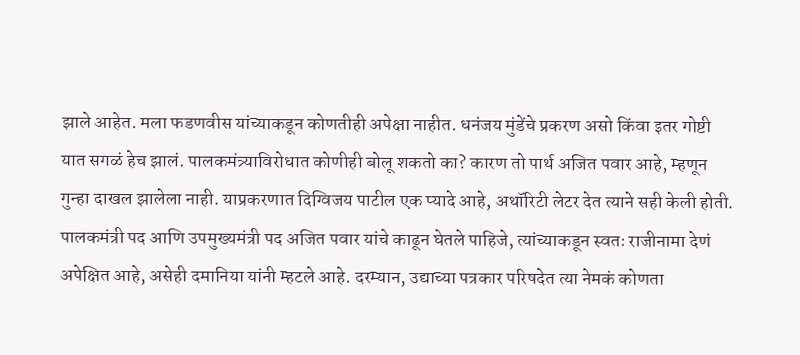झाले आहेत. मला फडणवीस यांच्याकडून कोणतीही अपेक्षा नाहीत. धनंजय मुंडेंचे प्रकरण असो किंवा इतर गोष्टी यात सगळं हेच झालं. पालकमंत्र्याविरोधात कोणीही बोलू शकतो का? कारण तो पार्थ अजित पवार आहे, म्हणून गुन्हा दाखल झालेला नाही. याप्रकरणात दिग्विजय पाटील एक प्यादे आहे, अथॉरिटी लेटर देत त्याने सही केली होती. पालकमंत्री पद आणि उपमुख्यमंत्री पद अजित पवार यांचे काढून घेतले पाहिजे, त्यांच्याकडून स्वतः राजीनामा देणं अपेक्षित आहे, असेही दमानिया यांनी म्हटले आहे. दरम्यान, उद्याच्या पत्रकार परिषदेत त्या नेमकं कोणता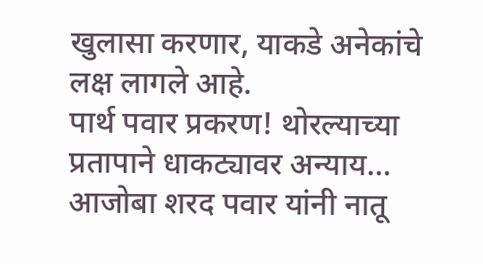खुलासा करणार, याकडे अनेकांचे लक्ष लागले आहे.
पार्थ पवार प्रकरण! थोरल्याच्या प्रतापाने धाकट्यावर अन्याय…
आजोबा शरद पवार यांनी नातू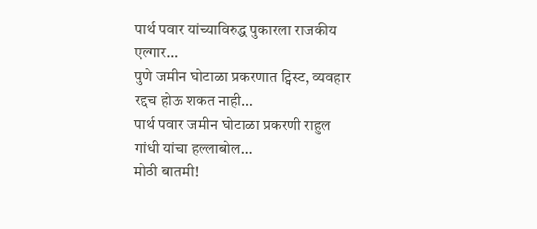पार्थ पवार यांच्याविरुद्ध पुकारला राजकीय एल्गार…
पुणे जमीन घोटाळा प्रकरणात ट्विस्ट, व्यवहार रद्दच होऊ शकत नाही…
पार्थ पवार जमीन घोटाळा प्रकरणी राहुल गांधी यांचा हल्लाबोल…
मोठी बातमी!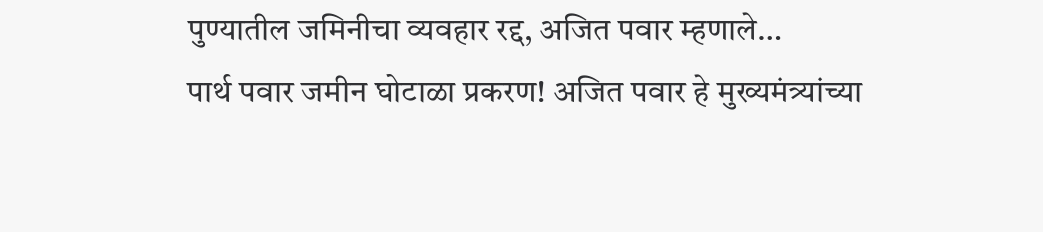पुण्यातील जमिनीचा व्यवहार रद्द, अजित पवार म्हणाले…
पार्थ पवार जमीन घोटाळा प्रकरण! अजित पवार हे मुख्यमंत्र्यांच्या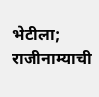भेटीला; राजीनाम्याची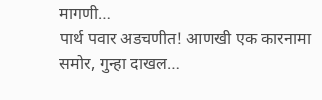मागणी…
पार्थ पवार अडचणीत! आणखी एक कारनामा समोर, गुन्हा दाखल…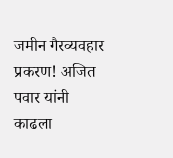जमीन गैरव्यवहार प्रकरण! अजित पवार यांनी काढला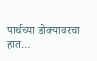पार्थच्या डोक्यावरचा हात…